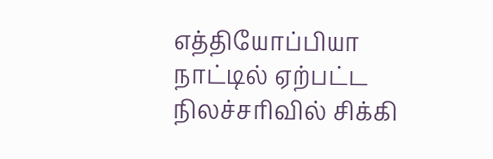எத்தியோப்பியா நாட்டில் ஏற்பட்ட நிலச்சரிவில் சிக்கி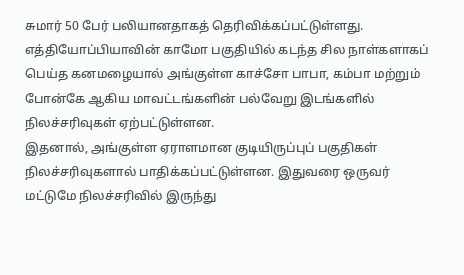சுமார் 50 பேர் பலியானதாகத் தெரிவிக்கப்பட்டுள்ளது.
எத்தியோப்பியாவின் காமோ பகுதியில் கடந்த சில நாள்களாகப் பெய்த கனமழையால் அங்குள்ள காச்சோ பாபா, கம்பா மற்றும் போன்கே ஆகிய மாவட்டங்களின் பல்வேறு இடங்களில் நிலச்சரிவுகள் ஏற்பட்டுள்ளன.
இதனால், அங்குள்ள ஏராளமான குடியிருப்புப் பகுதிகள் நிலச்சரிவுகளால் பாதிக்கப்பட்டுள்ளன. இதுவரை ஒருவர் மட்டுமே நிலச்சரிவில் இருந்து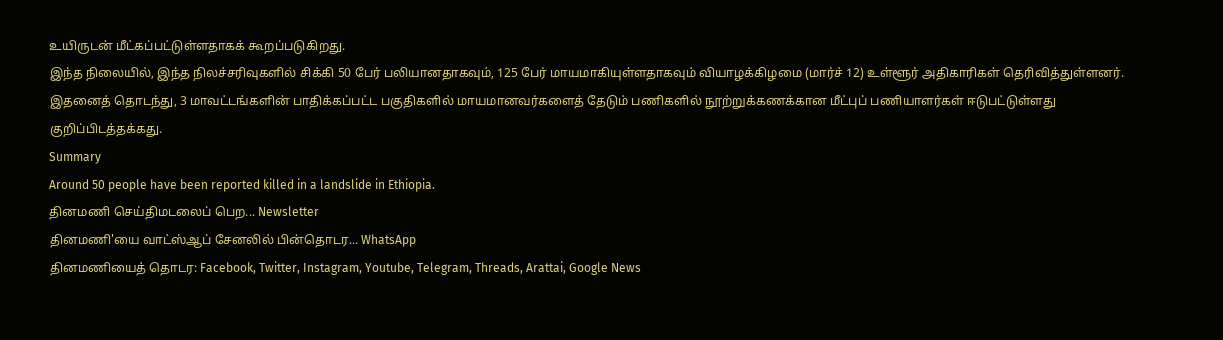உயிருடன் மீட்கப்பட்டுள்ளதாகக் கூறப்படுகிறது.
இந்த நிலையில், இந்த நிலச்சரிவுகளில் சிக்கி 50 பேர் பலியானதாகவும், 125 பேர் மாயமாகியுள்ளதாகவும் வியாழக்கிழமை (மார்ச் 12) உள்ளூர் அதிகாரிகள் தெரிவித்துள்ளனர்.
இதனைத் தொடந்து, 3 மாவட்டங்களின் பாதிக்கப்பட்ட பகுதிகளில் மாயமானவர்களைத் தேடும் பணிகளில் நூற்றுக்கணக்கான மீட்புப் பணியாளர்கள் ஈடுபட்டுள்ளது குறிப்பிடத்தக்கது.
Summary
Around 50 people have been reported killed in a landslide in Ethiopia.
தினமணி செய்திமடலைப் பெற... Newsletter
தினமணி'யை வாட்ஸ்ஆப் சேனலில் பின்தொடர... WhatsApp
தினமணியைத் தொடர: Facebook, Twitter, Instagram, Youtube, Telegram, Threads, Arattai, Google News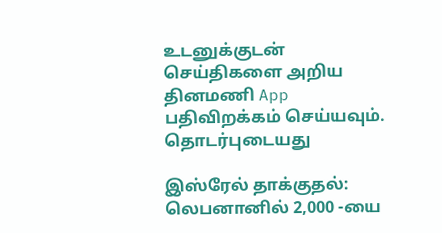உடனுக்குடன் செய்திகளை அறிய தினமணி App பதிவிறக்கம் செய்யவும்.
தொடர்புடையது

இஸ்ரேல் தாக்குதல்: லெபனானில் 2,000 -யை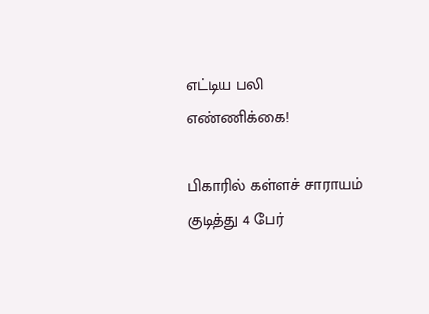எட்டிய பலி எண்ணிக்கை!

பிகாரில் கள்ளச் சாராயம் குடித்து 4 பேர்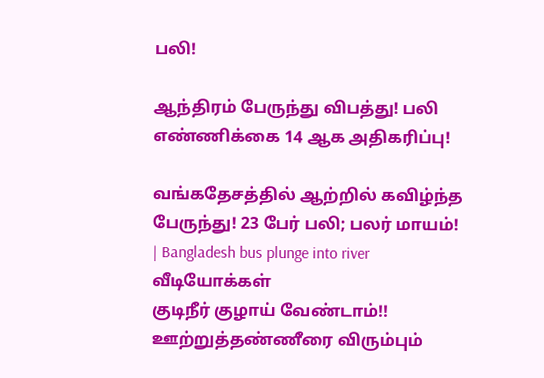பலி!

ஆந்திரம் பேருந்து விபத்து! பலி எண்ணிக்கை 14 ஆக அதிகரிப்பு!

வங்கதேசத்தில் ஆற்றில் கவிழ்ந்த பேருந்து! 23 பேர் பலி; பலர் மாயம்! | Bangladesh bus plunge into river
வீடியோக்கள்
குடிநீர் குழாய் வேண்டாம்!! ஊற்றுத்தண்ணீரை விரும்பும்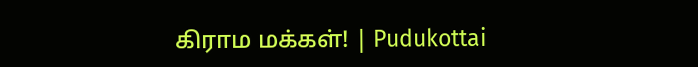கிராம மக்கள்! | Pudukottai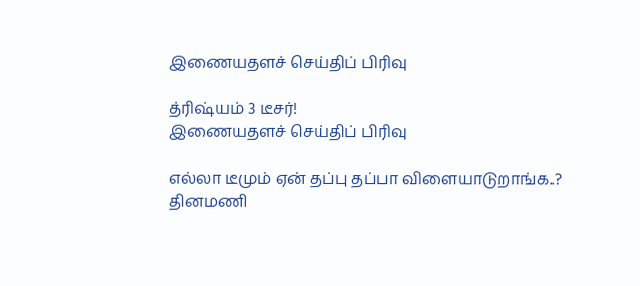இணையதளச் செய்திப் பிரிவு

த்ரிஷ்யம் 3 டீசர்!
இணையதளச் செய்திப் பிரிவு

எல்லா டீமும் ஏன் தப்பு தப்பா விளையாடுறாங்க..?
தினமணி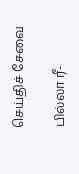செய்திச் சேவை

பில்லா ரீ-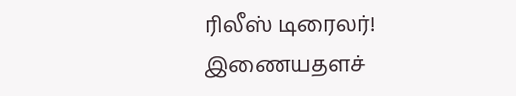ரிலீஸ் டிரைலர்!
இணையதளச்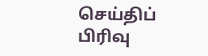செய்திப் பிரிவு